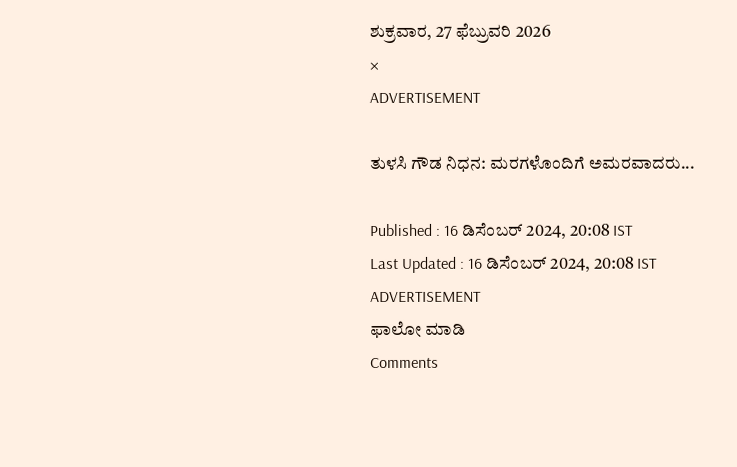ಶುಕ್ರವಾರ, 27 ಫೆಬ್ರುವರಿ 2026
×
ADVERTISEMENT

ತುಳಸಿ ಗೌಡ ನಿಧನ: ಮರಗಳೊಂದಿಗೆ ಅಮರವಾದರು...

Published : 16 ಡಿಸೆಂಬರ್ 2024, 20:08 IST
Last Updated : 16 ಡಿಸೆಂಬರ್ 2024, 20:08 IST
ADVERTISEMENT
ಫಾಲೋ ಮಾಡಿ
Comments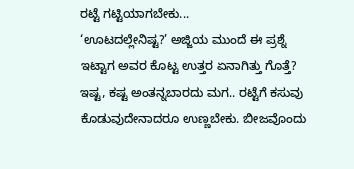ರಟ್ಟೆ ಗಟ್ಟಿಯಾಗಬೇಕು...
‘ಊಟದಲ್ಲೇನಿಷ್ಟ?’ ಅಜ್ಜಿಯ ಮುಂದೆ ಈ ಪ್ರಶ್ನೆ ಇಟ್ಟಾಗ ಅವರ ಕೊಟ್ಟ ಉತ್ತರ ಏನಾಗಿತ್ತು ಗೊತ್ತೆ? ಇಷ್ಟ, ಕಷ್ಟ ಅಂತನ್ನಬಾರದು ಮಗ.. ರಟ್ಟೆಗೆ ಕಸುವು ಕೊಡುವುದೇನಾದರೂ ಉಣ್ಣಬೇಕು. ಬೀಜವೊಂದು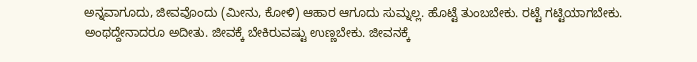ಅನ್ನವಾಗೂದು, ಜೀವವೊಂದು (ಮೀನು, ಕೋಳಿ) ಆಹಾರ ಆಗೂದು ಸುಮ್ನಲ್ಲ. ಹೊಟ್ಟೆ ತುಂಬಬೇಕು. ರಟ್ಟೆ ಗಟ್ಟಿಯಾಗಬೇಕು. ಅಂಥದ್ದೇನಾದರೂ ಅದೀತು. ಜೀವಕ್ಕೆ ಬೇಕಿರುವಷ್ಟು ಉಣ್ಣಬೇಕು. ಜೀವನಕ್ಕೆ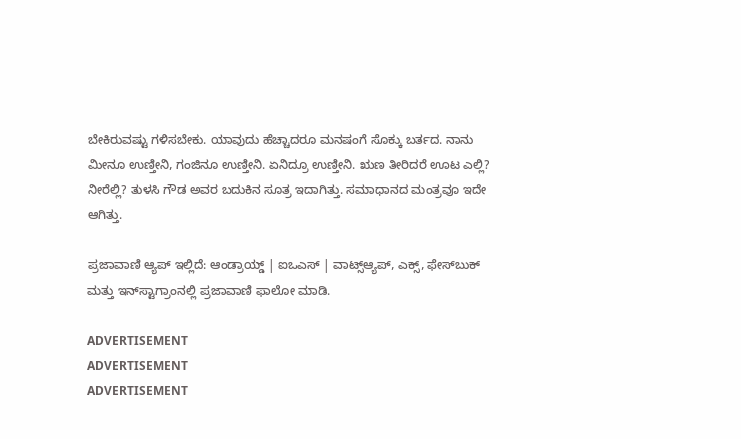ಬೇಕಿರುವಷ್ಟು ಗಳಿಸಬೇಕು. ಯಾವುದು ಹೆಚ್ಚಾದರೂ ಮನಷಂಗೆ ಸೊಕ್ಕು ಬರ್ತದ. ನಾನು ಮೀನೂ ಉಣ್ತೀನಿ, ಗಂಜಿನೂ ಉಣ್ತೀನಿ. ಏನಿದ್ರೂ ಉಣ್ತೀನಿ. ಋಣ ತೀರಿದರೆ ಊಟ ಎಲ್ಲಿ? ನೀರೆಲ್ಲಿ? ತುಳಸಿ ಗೌಡ ಅವರ ಬದುಕಿನ ಸೂತ್ರ ಇದಾಗಿತ್ತು. ಸಮಾಧಾನದ ಮಂತ್ರವೂ ಇದೇ ಆಗಿತ್ತು.

ಪ್ರಜಾವಾಣಿ ಆ್ಯಪ್ ಇಲ್ಲಿದೆ: ಆಂಡ್ರಾಯ್ಡ್ | ಐಒಎಸ್ | ವಾಟ್ಸ್ಆ್ಯಪ್, ಎಕ್ಸ್, ಫೇಸ್‌ಬುಕ್ ಮತ್ತು ಇನ್‌ಸ್ಟಾಗ್ರಾಂನಲ್ಲಿ ಪ್ರಜಾವಾಣಿ ಫಾಲೋ ಮಾಡಿ.

ADVERTISEMENT
ADVERTISEMENT
ADVERTISEMENT